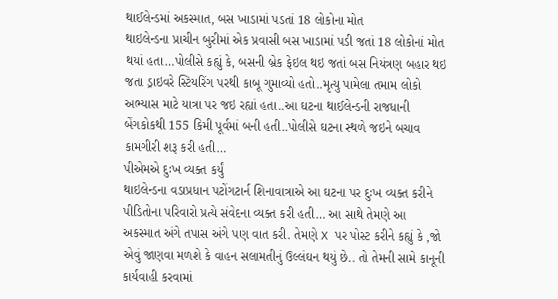થાઈલેન્ડમાં અકસ્માત, બસ ખાડામાં પડતાં 18 લોકોના મોત
થાઇલેન્ડના પ્રાચીન બુરીમાં એક પ્રવાસી બસ ખાડામાં પડી જતાં 18 લોકોનાં મોત થયાં હતા…પોલીસે કહ્યું કે, બસની બ્રેક ફેઇલ થઇ જતાં બસ નિયંત્રણ બહાર થઇ જતા ડ્રાઇવરે સ્ટિયરિંગ પરથી કાબૂ ગુમાવ્યો હતો..મૃત્યુ પામેલા તમામ લોકો અભ્યાસ માટે યાત્રા પર જઇ રહ્યાં હતા..આ ઘટના થાઈલેન્ડની રાજધાની બેંગકોકથી 155 કિમી પૂર્વમાં બની હતી..પોલીસે ઘટના સ્થળે જઇને બચાવ કામગીરી શરૂ કરી હતી…
પીએમએ દુઃખ વ્યક્ત કર્યું
થાઇલેન્ડના વડાપ્રધાન પટોંગટાર્ન શિનાવાત્રાએ આ ઘટના પર દુઃખ વ્યક્ત કરીને પીડિતોના પરિવારો પ્રત્યે સંવેદના વ્યક્ત કરી હતી… આ સાથે તેમણે આ અકસ્માત અંગે તપાસ અંગે પણ વાત કરી. તેમણે X પર પોસ્ટ કરીને કહ્યું કે ,જો એવું જાણવા મળશે કે વાહન સલામતીનું ઉલ્લંઘન થયું છે.. તો તેમની સામે કાનૂની કાર્યવાહી કરવામાં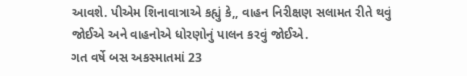આવશે. પીએમ શિનાવાત્રાએ કહ્યું કે,, વાહન નિરીક્ષણ સલામત રીતે થવું જોઈએ અને વાહનોએ ધોરણોનું પાલન કરવું જોઈએ.
ગત વર્ષે બસ અકસ્માતમાં 23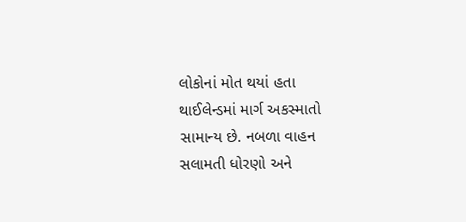લોકોનાં મોત થયાં હતા
થાઈલેન્ડમાં માર્ગ અકસ્માતો સામાન્ય છે. નબળા વાહન સલામતી ધોરણો અને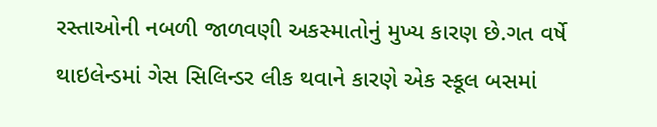રસ્તાઓની નબળી જાળવણી અકસ્માતોનું મુખ્ય કારણ છે.ગત વર્ષે થાઇલેન્ડમાં ગેસ સિલિન્ડર લીક થવાને કારણે એક સ્કૂલ બસમાં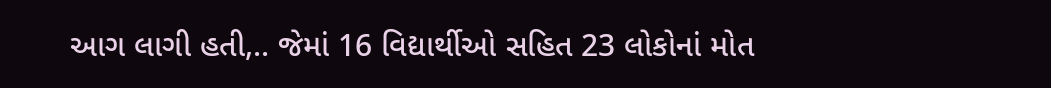આગ લાગી હતી,.. જેમાં 16 વિદ્યાર્થીઓ સહિત 23 લોકોનાં મોત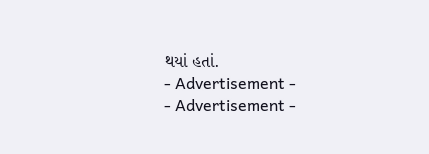થયાં હતાં.
- Advertisement -
- Advertisement -